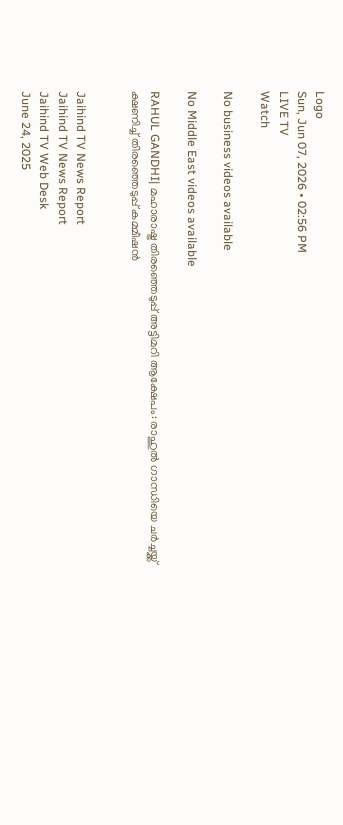Logo
Sun, Jun 07, 2026 • 02:56 PM
LIVE TV
Watch

No business videos available

No Middle East videos available

RAHUL GANDHI| മഹാരാഷ്ട്ര തിരഞ്ഞെടുപ്പ് അട്ടിമറി ആക്ഷേപം: രാഹുല്‍ ഗാന്ധിയെ ചര്‍ച്ചയ്ക്ക് ക്ഷണിച്ച് തിരഞ്ഞെടുപ്പ് കമ്മീഷന്‍


Jaihind TV News Report
Jaihind TV News Report
Jaihind TV Web Desk
June 24, 2025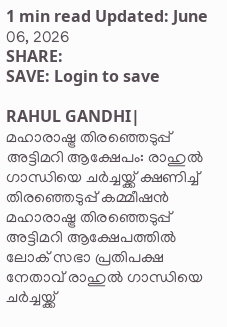1 min read Updated: June 06, 2026
SHARE:
SAVE: Login to save

RAHUL GANDHI|  മഹാരാഷ്ട്ര തിരഞ്ഞെടുപ്പ് അട്ടിമറി ആക്ഷേപം: രാഹുല്‍ ഗാന്ധിയെ ചര്‍ച്ചയ്ക്ക് ക്ഷണിച്ച് തിരഞ്ഞെടുപ്പ് കമ്മീഷന്‍
മഹാരാഷ്ട്ര തിരഞ്ഞെടുപ്പ് അട്ടിമറി ആക്ഷേപത്തില്‍ ലോക് സഭാ പ്രതിപക്ഷ നേതാവ് രാഹുല്‍ ഗാന്ധിയെ ചര്‍ച്ചയ്ക്ക്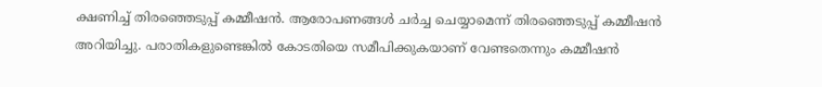ക്ഷണിച്ച് തിരഞ്ഞെടുപ്പ് കമ്മീഷന്‍. ആരോപണങ്ങള്‍ ചര്‍ച്ച ചെയ്യാമെന്ന് തിരഞ്ഞെടുപ്പ് കമ്മീഷന്‍ അറിയിച്ചു. പരാതികളുണ്ടെങ്കില്‍ കോടതിയെ സമീപിക്കുകയാണ് വേണ്ടതെന്നും കമ്മീഷന്‍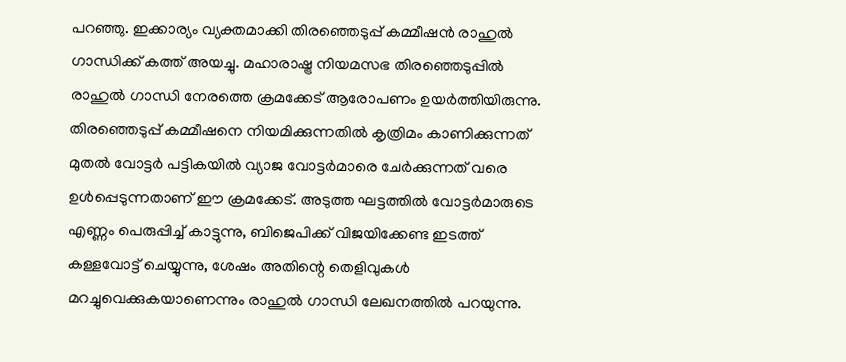പറഞ്ഞു. ഇക്കാര്യം വ്യക്തമാക്കി തിരഞ്ഞെടുപ്പ് കമ്മീഷന്‍ രാഹുല്‍ ഗാന്ധിക്ക് കത്ത് അയച്ചു. മഹാരാഷ്ട്ര നിയമസഭ തിരഞ്ഞെടുപ്പില്‍ രാഹുല്‍ ഗാന്ധി നേരത്തെ ക്രമക്കേട് ആരോപണം ഉയര്‍ത്തിയിരുന്നു. തിരഞ്ഞെടുപ്പ് കമ്മീഷനെ നിയമിക്കുന്നതില്‍ കൃത്രിമം കാണിക്കുന്നത് മുതല്‍ വോട്ടര്‍ പട്ടികയില്‍ വ്യാജ വോട്ടര്‍മാരെ ചേര്‍ക്കുന്നത് വരെ ഉള്‍പ്പെടുന്നതാണ് ഈ ക്രമക്കേട്. അടുത്ത ഘട്ടത്തില്‍ വോട്ടര്‍മാരുടെ എണ്ണം പെരുപ്പിച്ച് കാട്ടുന്നു, ബിജെപിക്ക് വിജയിക്കേണ്ട ഇടത്ത് കള്ളവോട്ട് ചെയ്യുന്നു, ശേഷം അതിന്റെ തെളിവുകള്‍ മറച്ചുവെക്കുകയാണെന്നും രാഹുല്‍ ഗാന്ധി ലേഖനത്തില്‍ പറയുന്നു.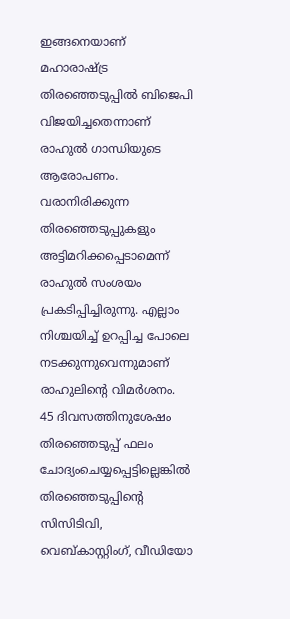ഇങ്ങനെയാണ് മഹാരാഷ്ട്ര തിരഞ്ഞെടുപ്പില്‍ ബിജെപി വിജയിച്ചതെന്നാണ് രാഹുല്‍ ഗാന്ധിയുടെ ആരോപണം. വരാനിരിക്കുന്ന തിരഞ്ഞെടുപ്പുകളും അട്ടിമറിക്കപ്പെടാമെന്ന് രാഹുല്‍ സംശയം പ്രകടിപ്പിച്ചിരുന്നു. എല്ലാം നിശ്ചയിച്ച് ഉറപ്പിച്ച പോലെ നടക്കുന്നുവെന്നുമാണ് രാഹുലിന്റെ വിമര്‍ശനം. 45 ദിവസത്തിനുശേഷം തിരഞ്ഞെടുപ്പ് ഫലം ചോദ്യംചെയ്യപ്പെട്ടില്ലെങ്കില്‍ തിരഞ്ഞെടുപ്പിന്റെ സിസിടിവി, വെബ്കാസ്റ്റിംഗ്, വീഡിയോ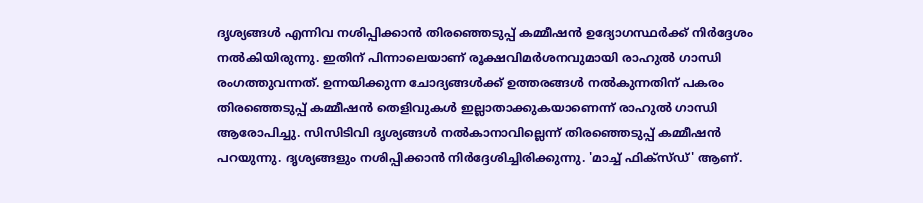ദൃശ്യങ്ങള്‍ എന്നിവ നശിപ്പിക്കാന്‍ തിരഞ്ഞെടുപ്പ് കമ്മീഷന്‍ ഉദ്യോഗസ്ഥര്‍ക്ക് നിര്‍ദ്ദേശം നല്‍കിയിരുന്നു. ഇതിന് പിന്നാലെയാണ് രൂക്ഷവിമര്‍ശനവുമായി രാഹുല്‍ ഗാന്ധി രംഗത്തുവന്നത്. ഉന്നയിക്കുന്ന ചോദ്യങ്ങള്‍ക്ക് ഉത്തരങ്ങള്‍ നല്‍കുന്നതിന് പകരം തിരഞ്ഞെടുപ്പ് കമ്മീഷന്‍ തെളിവുകള്‍ ഇല്ലാതാക്കുകയാണെന്ന് രാഹുല്‍ ഗാന്ധി ആരോപിച്ചു. സിസിടിവി ദൃശ്യങ്ങള്‍ നല്‍കാനാവില്ലെന്ന് തിരഞ്ഞെടുപ്പ് കമ്മീഷന്‍ പറയുന്നു. ദൃശ്യങ്ങളും നശിപ്പിക്കാന്‍ നിര്‍ദ്ദേശിച്ചിരിക്കുന്നു. 'മാച്ച് ഫിക്സ്ഡ്' ആണ്.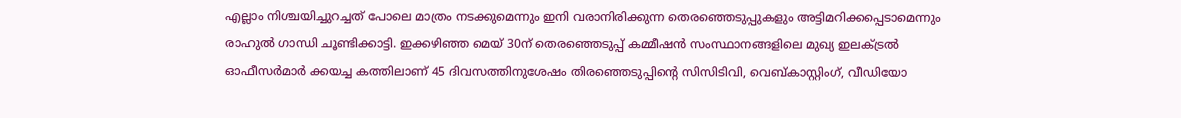എല്ലാം നിശ്ചയിച്ചുറച്ചത് പോലെ മാത്രം നടക്കുമെന്നും ഇനി വരാനിരിക്കുന്ന തെരഞ്ഞെടുപ്പുകളും അട്ടിമറിക്കപ്പെടാമെന്നും രാഹുല്‍ ഗാന്ധി ചൂണ്ടിക്കാട്ടി. ഇക്കഴിഞ്ഞ മെയ് 30ന് തെരഞ്ഞെടുപ്പ് കമ്മീഷന്‍ സംസ്ഥാനങ്ങളിലെ മുഖ്യ ഇലക്ട്രല്‍ ഓഫീസര്‍മാര്‍ ക്കയച്ച കത്തിലാണ് 45 ദിവസത്തിനുശേഷം തിരഞ്ഞെടുപ്പിന്റെ സിസിടിവി, വെബ്കാസ്റ്റിംഗ്, വീഡിയോ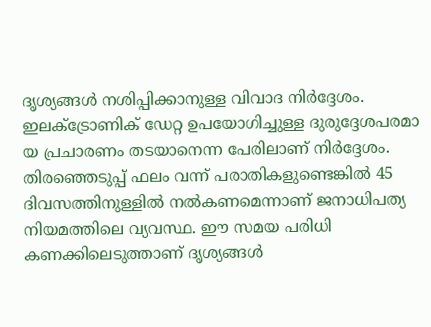ദൃശ്യങ്ങള്‍ നശിപ്പിക്കാനുള്ള വിവാദ നിര്‍ദ്ദേശം. ഇലക്ട്രോണിക് ഡേറ്റ ഉപയോഗിച്ചുള്ള ദുരുദ്ദേശപരമാ യ പ്രചാരണം തടയാനെന്ന പേരിലാണ് നിര്‍ദ്ദേശം. തിരഞ്ഞെടുപ്പ് ഫലം വന്ന് പരാതികളുണ്ടെങ്കില്‍ 45 ദിവസത്തിനുള്ളില്‍ നല്‍കണമെന്നാണ് ജനാധിപത്യ നിയമത്തിലെ വ്യവസ്ഥ. ഈ സമയ പരിധി കണക്കിലെടുത്താണ് ദൃശ്യങ്ങള്‍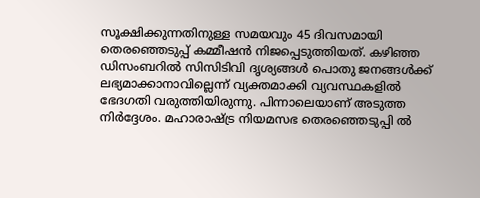സൂക്ഷിക്കുന്നതിനുള്ള സമയവും 45 ദിവസമായി തെരഞ്ഞെടുപ്പ് കമ്മീഷന്‍ നിജപ്പെടുത്തിയത്. കഴിഞ്ഞ ഡിസംബറില്‍ സിസിടിവി ദൃശ്യങ്ങള്‍ പൊതു ജനങ്ങള്‍ക്ക് ലഭ്യമാക്കാനാവില്ലെന്ന് വ്യക്തമാക്കി വ്യവസ്ഥകളില്‍ ഭേദഗതി വരുത്തിയിരുന്നു. പിന്നാലെയാണ് അടുത്ത നിര്‍ദ്ദേശം. മഹാരാഷ്ട്ര നിയമസഭ തെരഞ്ഞെടുപ്പി ല്‍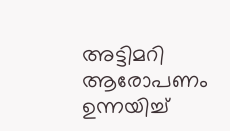അട്ടിമറി ആരോപണം ഉന്നയിച്ച്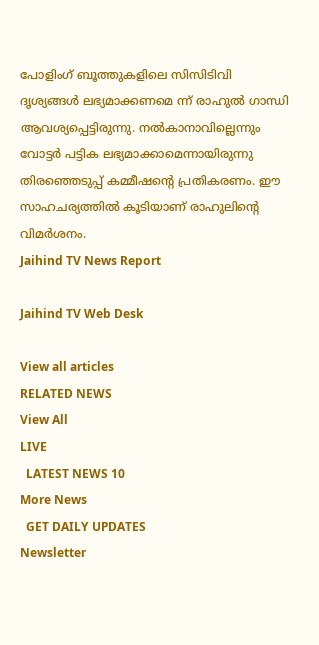പോളിംഗ് ബൂത്തുകളിലെ സിസിടിവി ദൃശ്യങ്ങള്‍ ലഭ്യമാക്കണമെ ന്ന് രാഹുല്‍ ഗാന്ധി ആവശ്യപ്പെട്ടിരുന്നു. നല്‍കാനാവില്ലെന്നും വോട്ടര്‍ പട്ടിക ലഭ്യമാക്കാമെന്നായിരുന്നു തിരഞ്ഞെടുപ്പ് കമ്മീഷന്റെ പ്രതികരണം. ഈ സാഹചര്യത്തില്‍ കൂടിയാണ് രാഹുലിന്റെ വിമര്‍ശനം.
Jaihind TV News Report

Jaihind TV Web Desk

View all articles
RELATED NEWS
View All
LIVE
  LATEST NEWS 10
More News
  GET DAILY UPDATES
Newsletter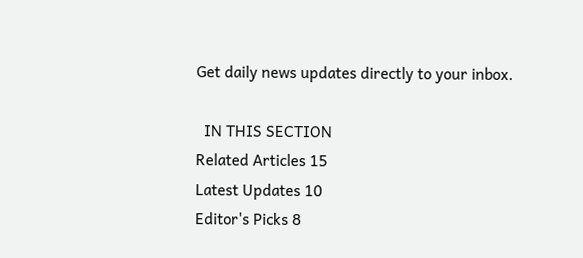Get daily news updates directly to your inbox.

  IN THIS SECTION
Related Articles 15
Latest Updates 10
Editor's Picks 8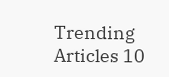Trending Articles 10